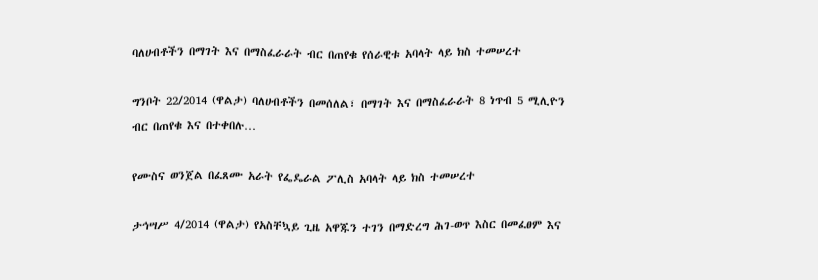ባለሀብቶችን በማገት እና በማስፈራራት ብር በጠየቁ የሰራዊቱ አባላት ላይ ክስ ተመሠረተ

ግንቦት 22/2014 (ዋልታ) ባለሀብቶችን በመሰለል፣ በማገት እና በማስፈራራት 8 ነጥብ 5 ሚሊዮን ብር በጠየቁ እና በተቀበሉ…

የሙስና ወንጀል በፈጸሙ አራት የፌዴራል ፖሊስ አባላት ላይ ክስ ተመሠረተ

ታኅሣሥ 4/2014 (ዋልታ) የአስቸኳይ ጊዜ አዋጁን ተገን በማድረግ ሕገ-ወጥ እስር በመፈፀም እና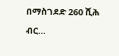በማስገደድ 260 ሺሕ ብር…